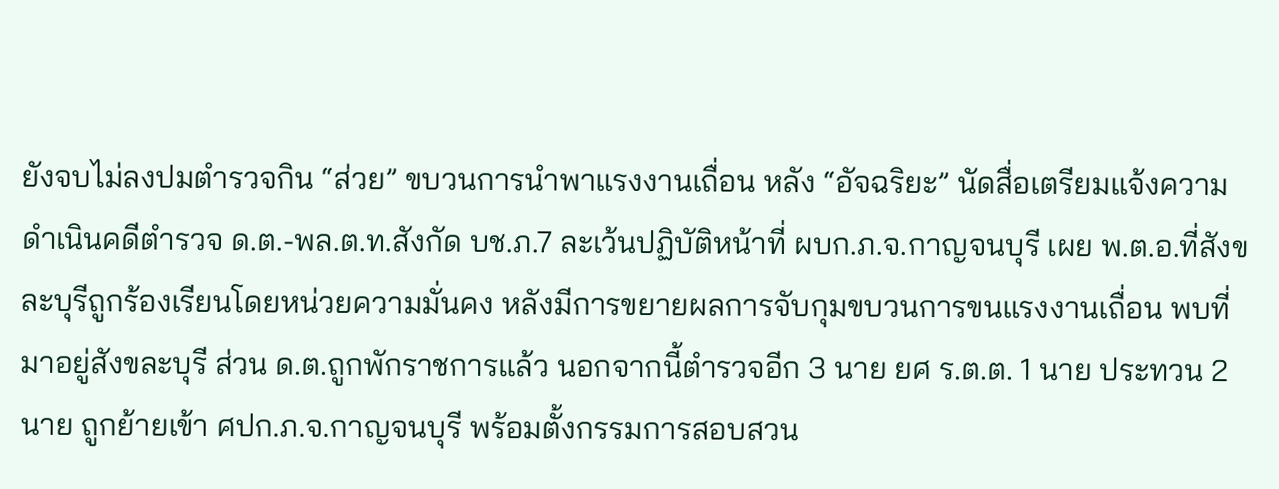ยังจบไม่ลงปมตำรวจกิน “ส่วย” ขบวนการนำพาแรงงานเถื่อน หลัง “อัจฉริยะ” นัดสื่อเตรียมแจ้งความดำเนินคดีตำรวจ ด.ต.-พล.ต.ท.สังกัด บช.ภ.7 ละเว้นปฏิบัติหน้าที่ ผบก.ภ.จ.กาญจนบุรี เผย พ.ต.อ.ที่สังขละบุรีถูกร้องเรียนโดยหน่วยความมั่นคง หลังมีการขยายผลการจับกุมขบวนการขนแรงงานเถื่อน พบที่มาอยู่สังขละบุรี ส่วน ด.ต.ถูกพักราชการแล้ว นอกจากนี้ตำรวจอีก 3 นาย ยศ ร.ต.ต. 1 นาย ประทวน 2 นาย ถูกย้ายเข้า ศปก.ภ.จ.กาญจนบุรี พร้อมตั้งกรรมการสอบสวน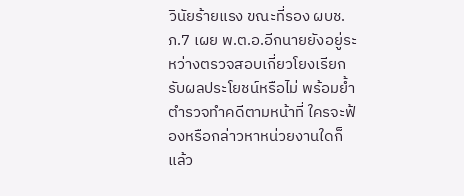วินัยร้ายแรง ขณะที่รอง ผบช.ภ.7 เผย พ.ต.อ.อีกนายยังอยู่ระหว่างตรวจสอบเกี่ยวโยงเรียกรับผลประโยชน์หรือไม่ พร้อมย้ำตำรวจทำคดีตามหน้าที่ ใครจะฟ้องหรือกล่าวหาหน่วยงานใดก็แล้ว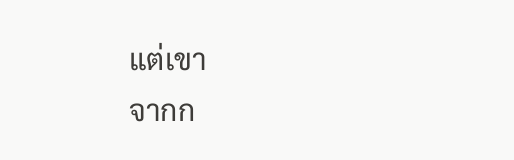แต่เขา
จากก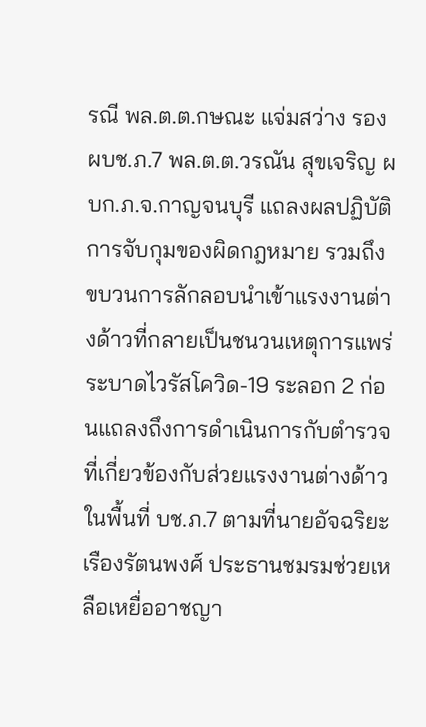รณี พล.ต.ต.กษณะ แจ่มสว่าง รองผบช.ภ.7 พล.ต.ต.วรณัน สุขเจริญ ผบก.ภ.จ.กาญจนบุรี แถลงผลปฏิบัติการจับกุมของผิดกฎหมาย รวมถึง ขบวนการลักลอบนำเข้าแรงงานต่างด้าวที่กลายเป็นชนวนเหตุการแพร่ระบาดไวรัสโควิด-19 ระลอก 2 ก่อนแถลงถึงการดำเนินการกับตำรวจที่เกี่ยวข้องกับส่วยแรงงานต่างด้าวในพื้นที่ บช.ภ.7 ตามที่นายอัจฉริยะ เรืองรัตนพงศ์ ประธานชมรมช่วยเหลือเหยื่ออาชญา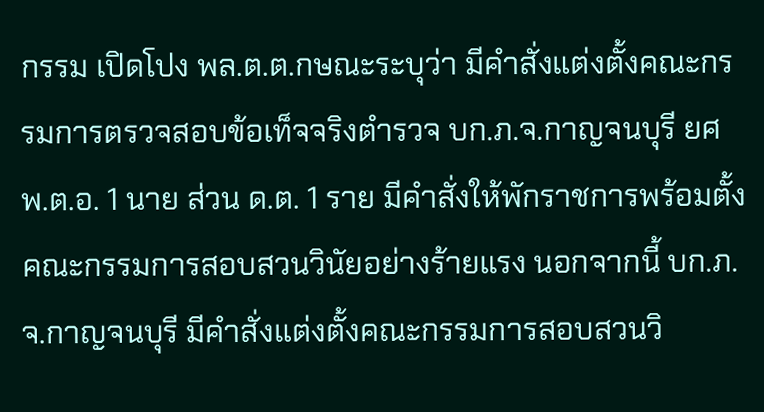กรรม เปิดโปง พล.ต.ต.กษณะระบุว่า มีคำสั่งแต่งตั้งคณะกรรมการตรวจสอบข้อเท็จจริงตำรวจ บก.ภ.จ.กาญจนบุรี ยศ พ.ต.อ. 1 นาย ส่วน ด.ต. 1 ราย มีคำสั่งให้พักราชการพร้อมตั้งคณะกรรมการสอบสวนวินัยอย่างร้ายแรง นอกจากนี้ บก.ภ.จ.กาญจนบุรี มีคำสั่งแต่งตั้งคณะกรรมการสอบสวนวิ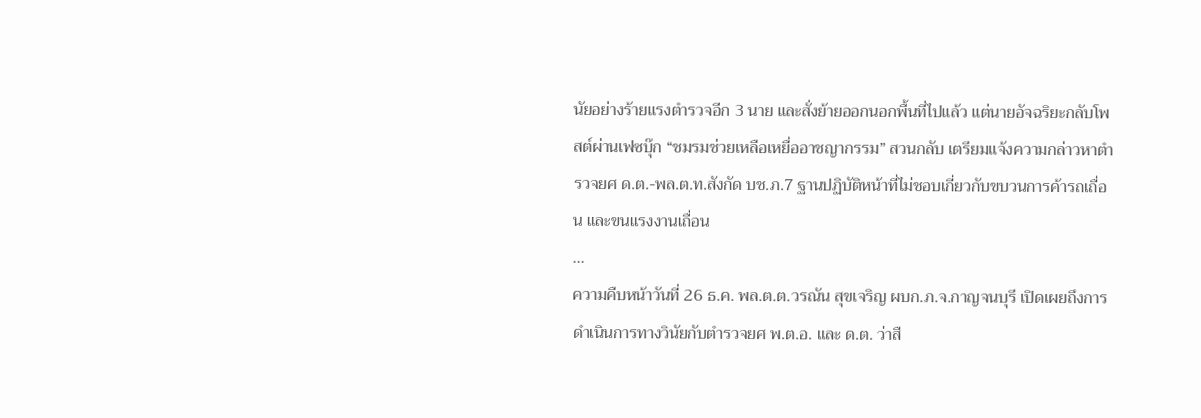นัยอย่างร้ายแรงตำรวจอีก 3 นาย และสั่งย้ายออกนอกพื้นที่ไปแล้ว แต่นายอัจฉริยะกลับโพสต์ผ่านเฟซบุ๊ก “ชมรมช่วยเหลือเหยื่ออาชญากรรม” สวนกลับ เตรียมแจ้งความกล่าวหาตำรวจยศ ด.ต.-พล.ต.ท.สังกัด บช.ภ.7 ฐานปฏิบัติหน้าที่ไม่ชอบเกี่ยวกับขบวนการค้ารถเถื่อน และขนแรงงานเถื่อน
...
ความคืบหน้าวันที่ 26 ธ.ค. พล.ต.ต.วรณัน สุขเจริญ ผบก.ภ.จ.กาญจนบุรี เปิดเผยถึงการดำเนินการทางวินัยกับตำรวจยศ พ.ต.อ. และ ด.ต. ว่าสื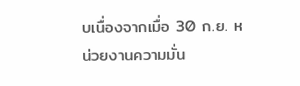บเนื่องจากเมื่อ 30 ก.ย. หน่วยงานความมั่น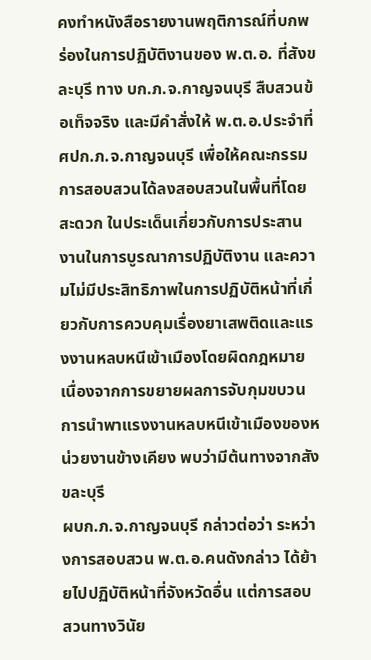คงทำหนังสือรายงานพฤติการณ์ที่บกพร่องในการปฏิบัติงานของ พ.ต.อ. ที่สังขละบุรี ทาง บก.ภ.จ.กาญจนบุรี สืบสวนข้อเท็จจริง และมีคำสั่งให้ พ.ต.อ.ประจำที่ ศปก.ภ.จ.กาญจนบุรี เพื่อให้คณะกรรมการสอบสวนได้ลงสอบสวนในพื้นที่โดยสะดวก ในประเด็นเกี่ยวกับการประสานงานในการบูรณาการปฏิบัติงาน และความไม่มีประสิทธิภาพในการปฏิบัติหน้าที่เกี่ยวกับการควบคุมเรื่องยาเสพติดและแรงงานหลบหนีเข้าเมืองโดยผิดกฎหมาย เนื่องจากการขยายผลการจับกุมขบวนการนำพาแรงงานหลบหนีเข้าเมืองของหน่วยงานข้างเคียง พบว่ามีต้นทางจากสังขละบุรี
ผบก.ภ.จ.กาญจนบุรี กล่าวต่อว่า ระหว่างการสอบสวน พ.ต.อ.คนดังกล่าว ได้ย้ายไปปฏิบัติหน้าที่จังหวัดอื่น แต่การสอบสวนทางวินัย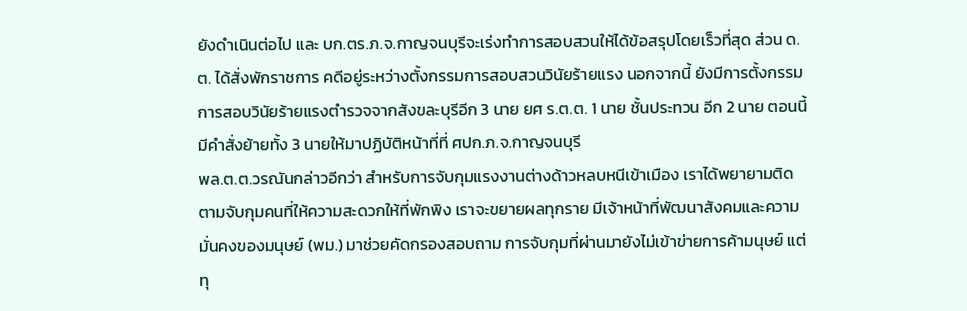ยังดำเนินต่อไป และ บก.ตร.ภ.จ.กาญจนบุรีจะเร่งทำการสอบสวนให้ได้ข้อสรุปโดยเร็วที่สุด ส่วน ด.ต. ได้สั่งพักราชการ คดีอยู่ระหว่างตั้งกรรมการสอบสวนวินัยร้ายแรง นอกจากนี้ ยังมีการตั้งกรรมการสอบวินัยร้ายแรงตำรวจจากสังขละบุรีอีก 3 นาย ยศ ร.ต.ต. 1 นาย ชั้นประทวน อีก 2 นาย ตอนนี้มีคำสั่งย้ายทั้ง 3 นายให้มาปฏิบัติหน้าที่ที่ ศปก.ภ.จ.กาญจนบุรี
พล.ต.ต.วรณันกล่าวอีกว่า สำหรับการจับกุมแรงงานต่างด้าวหลบหนีเข้าเมือง เราได้พยายามติดตามจับกุมคนที่ให้ความสะดวกให้ที่พักพิง เราจะขยายผลทุกราย มีเจ้าหน้าที่พัฒนาสังคมและความมั่นคงของมนุษย์ (พม.) มาช่วยคัดกรองสอบถาม การจับกุมที่ผ่านมายังไม่เข้าข่ายการค้ามนุษย์ แต่ทุ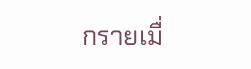กรายเมื่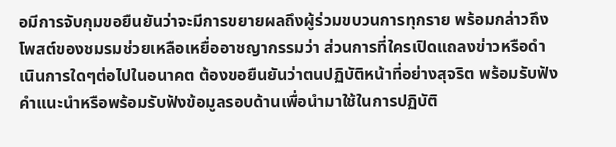อมีการจับกุมขอยืนยันว่าจะมีการขยายผลถึงผู้ร่วมขบวนการทุกราย พร้อมกล่าวถึงโพสต์ของชมรมช่วยเหลือเหยื่ออาชญากรรมว่า ส่วนการที่ใครเปิดแถลงข่าวหรือดำเนินการใดๆต่อไปในอนาคต ต้องขอยืนยันว่าตนปฏิบัติหน้าที่อย่างสุจริต พร้อมรับฟังคำแนะนำหรือพร้อมรับฟังข้อมูลรอบด้านเพื่อนำมาใช้ในการปฏิบัติ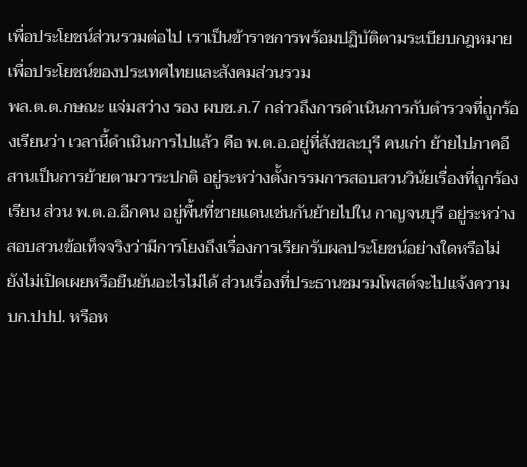เพื่อประโยชน์ส่วนรวมต่อไป เราเป็นข้าราชการพร้อมปฏิบัติตามระเบียบกฎหมาย เพื่อประโยชน์ของประเทศไทยและสังคมส่วนรวม
พล.ต.ต.กษณะ แจ่มสว่าง รอง ผบช.ภ.7 กล่าวถึงการดำเนินการกับตำรวจที่ถูกร้องเรียนว่า เวลานี้ดำเนินการไปแล้ว คือ พ.ต.อ.อยู่ที่สังขละบุรี คนเก่า ย้ายไปภาคอีสานเป็นการย้ายตามวาระปกติ อยู่ระหว่างตั้งกรรมการสอบสวนวินัยเรื่องที่ถูกร้องเรียน ส่วน พ.ต.อ.อีกคน อยู่พื้นที่ชายแดนเช่นกันย้ายไปใน กาญจนบุรี อยู่ระหว่างสอบสวนข้อเท็จจริงว่ามีการโยงถึงเรื่องการเรียกรับผลประโยชน์อย่างใดหรือไม่ ยังไม่เปิดเผยหรือยืนยันอะไรไม่ได้ ส่วนเรื่องที่ประธานชมรมโพสต์จะไปแจ้งความ บก.ปปป. หรือห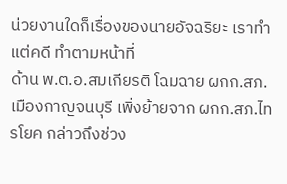น่วยงานใดก็เรื่องของนายอัจฉริยะ เราทำแต่คดี ทำตามหน้าที่
ด้าน พ.ต.อ.สมเกียรติ โฉมฉาย ผกก.สภ.เมืองกาญจนบุรี เพิ่งย้ายจาก ผกก.สภ.ไทรโยค กล่าวถึงช่วง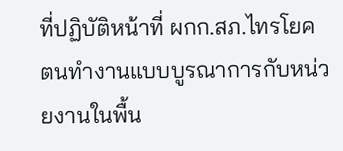ที่ปฏิบัติหน้าที่ ผกก.สภ.ไทรโยค ตนทำงานแบบบูรณาการกับหน่วยงานในพื้น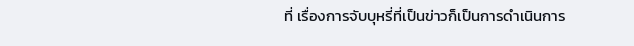ที่ เรื่องการจับบุหรี่ที่เป็นข่าวก็เป็นการดำเนินการ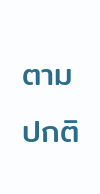ตามปกติ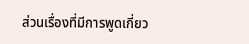ส่วนเรื่องที่มีการพูดเกี่ยว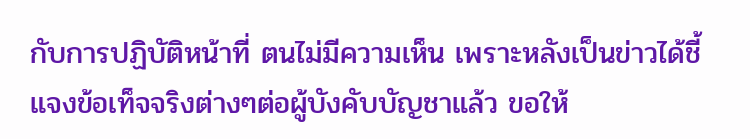กับการปฏิบัติหน้าที่ ตนไม่มีความเห็น เพราะหลังเป็นข่าวได้ชี้แจงข้อเท็จจริงต่างๆต่อผู้บังคับบัญชาแล้ว ขอให้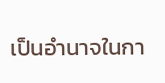เป็นอำนาจในกา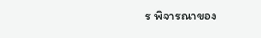ร พิจารณาของ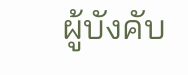ผู้บังคับ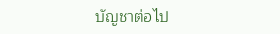บัญชาต่อไป